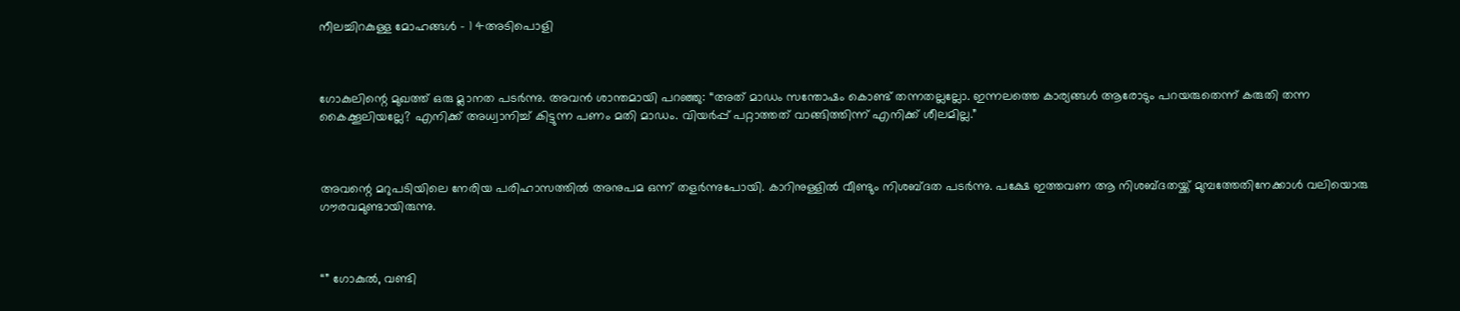നീലച്ചിറകുള്ള മോഹങ്ങൾ – 1 4അടിപൊളി



ഗോകുലിന്റെ മുഖത്ത് ഒരു മ്ലാനത പടർന്നു. അവൻ ശാന്തമായി പറഞ്ഞു: “അത് മാഡം സന്തോഷം കൊണ്ട് തന്നതല്ലല്ലോ. ഇന്നലത്തെ കാര്യങ്ങൾ ആരോടും പറയരുതെന്ന് കരുതി തന്ന കൈക്കൂലിയല്ലേ? എനിക്ക് അധ്വാനിച്ച് കിട്ടുന്ന പണം മതി മാഡം. വിയർപ്പ് പറ്റാത്തത് വാങ്ങിത്തിന്ന് എനിക്ക് ശീലമില്ല.”



അവന്റെ മറുപടിയിലെ നേരിയ പരിഹാസത്തിൽ അനുപമ ഒന്ന് തളർന്നുപോയി. കാറിനുള്ളിൽ വീണ്ടും നിശബ്ദത പടർന്നു. പക്ഷേ ഇത്തവണ ആ നിശബ്ദതയ്ക്ക് മുമ്പത്തേതിനേക്കാൾ വലിയൊരു ഗൗരവമുണ്ടായിരുന്നു.



“” ഗോകുൽ, വണ്ടി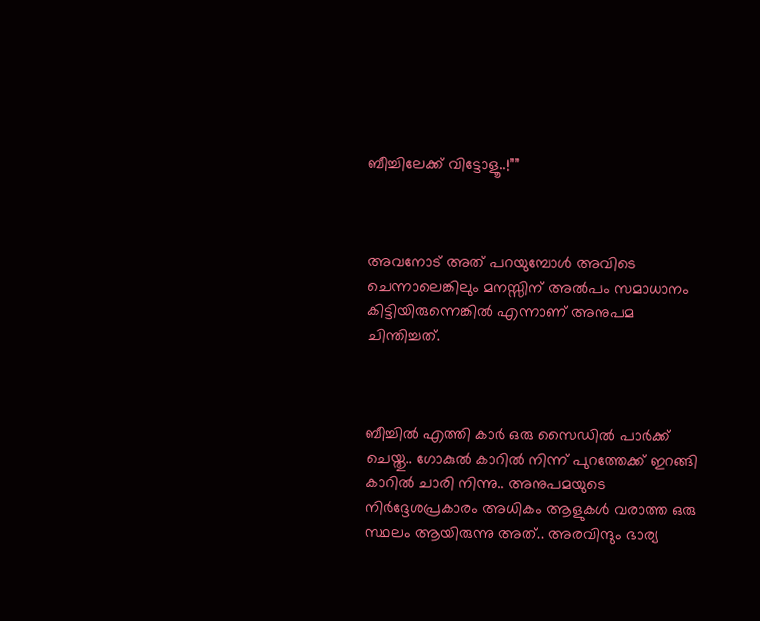ബീച്ചിലേക്ക് വിട്ടോളൂ..!””



അവനോട് അത് പറയുമ്പോൾ അവിടെ ചെന്നാലെങ്കിലും മനസ്സിന് അൽപം സമാധാനം കിട്ടിയിരുന്നെങ്കിൽ എന്നാണ് അനുപമ ചിന്തിച്ചത്.



ബീച്ചിൽ എത്തി കാർ ഒരു സൈഡിൽ പാർക്ക് ചെയ്തു.. ഗോകുൽ കാറിൽ നിന്ന് പുറത്തേക്ക് ഇറങ്ങി കാറിൽ ചാരി നിന്നു.. അനുപമയുടെ നിർദ്ദേശപ്രകാരം അധികം ആളുകൾ വരാത്ത ഒരു സ്ഥലം ആയിരുന്നു അത്.. അരവിന്ദും ഭാര്യ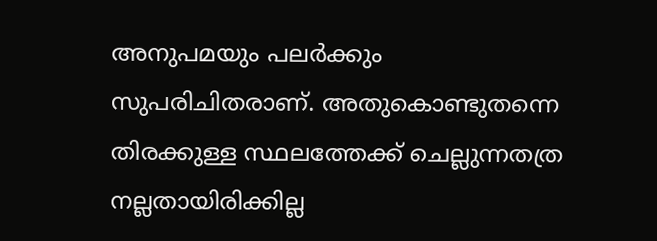അനുപമയും പലർക്കും സുപരിചിതരാണ്. അതുകൊണ്ടുതന്നെ തിരക്കുള്ള സ്ഥലത്തേക്ക് ചെല്ലുന്നതത്ര നല്ലതായിരിക്കില്ല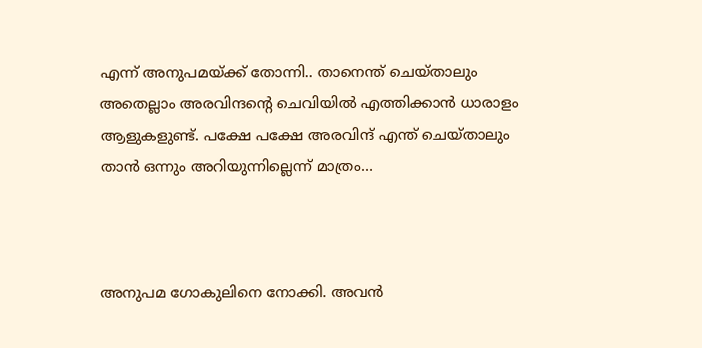എന്ന് അനുപമയ്ക്ക് തോന്നി.. താനെന്ത് ചെയ്താലും അതെല്ലാം അരവിന്ദന്റെ ചെവിയിൽ എത്തിക്കാൻ ധാരാളം ആളുകളുണ്ട്. പക്ഷേ പക്ഷേ അരവിന്ദ് എന്ത് ചെയ്താലും താൻ ഒന്നും അറിയുന്നില്ലെന്ന് മാത്രം…



അനുപമ ഗോകുലിനെ നോക്കി. അവൻ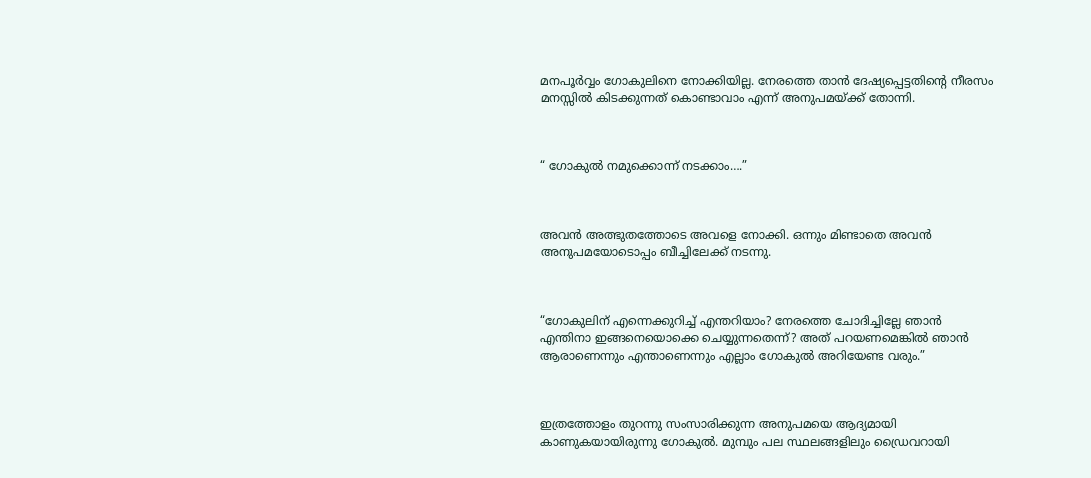മനപൂർവ്വം ഗോകുലിനെ നോക്കിയില്ല. നേരത്തെ താൻ ദേഷ്യപ്പെട്ടതിന്റെ നീരസം മനസ്സിൽ കിടക്കുന്നത് കൊണ്ടാവാം എന്ന് അനുപമയ്ക്ക് തോന്നി.



“ ഗോകുൽ നമുക്കൊന്ന് നടക്കാം….”



അവൻ അത്ഭുതത്തോടെ അവളെ നോക്കി. ഒന്നും മിണ്ടാതെ അവൻ അനുപമയോടൊപ്പം ബീച്ചിലേക്ക് നടന്നു.



“ഗോകുലിന് എന്നെക്കുറിച്ച് എന്തറിയാം? നേരത്തെ ചോദിച്ചില്ലേ ഞാൻ എന്തിനാ ഇങ്ങനെയൊക്കെ ചെയ്യുന്നതെന്ന്? അത് പറയണമെങ്കിൽ ഞാൻ ആരാണെന്നും എന്താണെന്നും എല്ലാം ഗോകുൽ അറിയേണ്ട വരും.”



ഇത്രത്തോളം തുറന്നു സംസാരിക്കുന്ന അനുപമയെ ആദ്യമായി കാണുകയായിരുന്നു ഗോകുൽ. മുമ്പും പല സ്ഥലങ്ങളിലും ഡ്രൈവറായി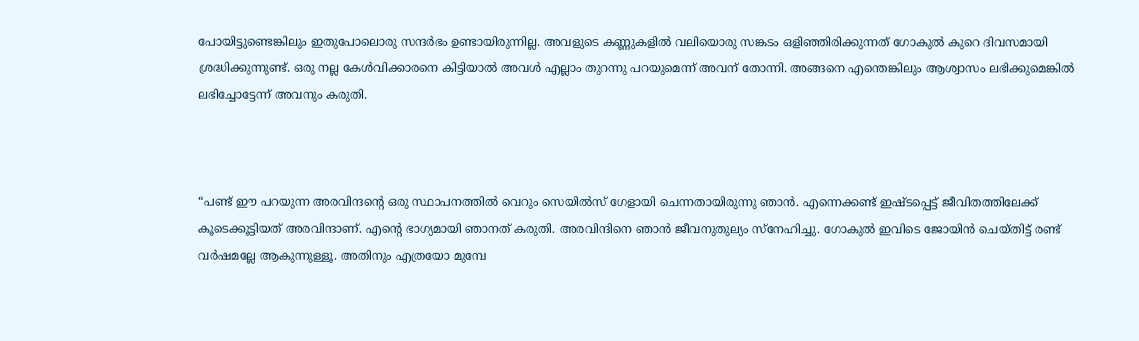പോയിട്ടുണ്ടെങ്കിലും ഇതുപോലൊരു സന്ദർഭം ഉണ്ടായിരുന്നില്ല. അവളുടെ കണ്ണുകളിൽ വലിയൊരു സങ്കടം ഒളിഞ്ഞിരിക്കുന്നത് ഗോകുൽ കുറെ ദിവസമായി ശ്രദ്ധിക്കുന്നുണ്ട്. ഒരു നല്ല കേൾവിക്കാരനെ കിട്ടിയാൽ അവൾ എല്ലാം തുറന്നു പറയുമെന്ന് അവന് തോന്നി. അങ്ങനെ എന്തെങ്കിലും ആശ്വാസം ലഭിക്കുമെങ്കിൽ ലഭിച്ചോട്ടേന്ന് അവനും കരുതി.



“പണ്ട് ഈ പറയുന്ന അരവിന്ദന്റെ ഒരു സ്ഥാപനത്തിൽ വെറും സെയിൽസ് ഗേളായി ചെന്നതായിരുന്നു ഞാൻ. എന്നെക്കണ്ട് ഇഷ്ടപ്പെട്ട് ജീവിതത്തിലേക്ക് കൂടെക്കൂട്ടിയത് അരവിന്ദാണ്. എന്റെ ഭാഗ്യമായി ഞാനത് കരുതി. അരവിന്ദിനെ ഞാൻ ജീവനുതുല്യം സ്നേഹിച്ചു. ഗോകുൽ ഇവിടെ ജോയിൻ ചെയ്തിട്ട് രണ്ട് വർഷമല്ലേ ആകുന്നുള്ളൂ. അതിനും എത്രയോ മുമ്പേ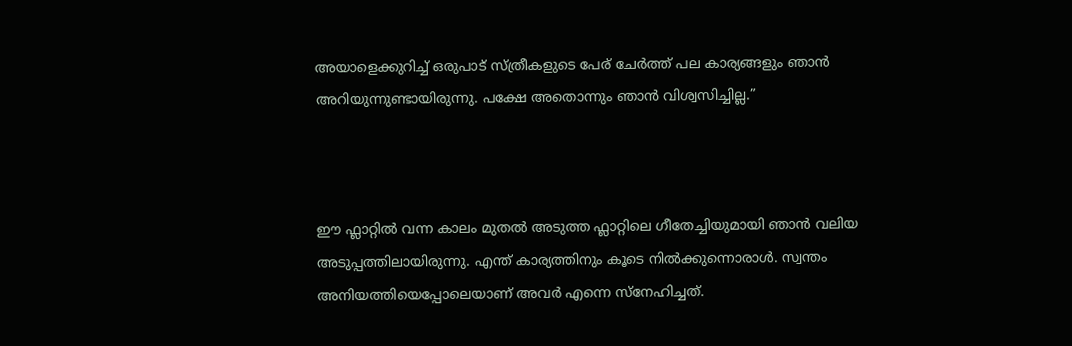അയാളെക്കുറിച്ച് ഒരുപാട് സ്ത്രീകളുടെ പേര് ചേർത്ത് പല കാര്യങ്ങളും ഞാൻ അറിയുന്നുണ്ടായിരുന്നു. പക്ഷേ അതൊന്നും ഞാൻ വിശ്വസിച്ചില്ല.”



ഈ ഫ്ലാറ്റിൽ വന്ന കാലം മുതൽ അടുത്ത ഫ്ലാറ്റിലെ ഗീതേച്ചിയുമായി ഞാൻ വലിയ അടുപ്പത്തിലായിരുന്നു. എന്ത് കാര്യത്തിനും കൂടെ നിൽക്കുന്നൊരാൾ. സ്വന്തം അനിയത്തിയെപ്പോലെയാണ് അവർ എന്നെ സ്നേഹിച്ചത്.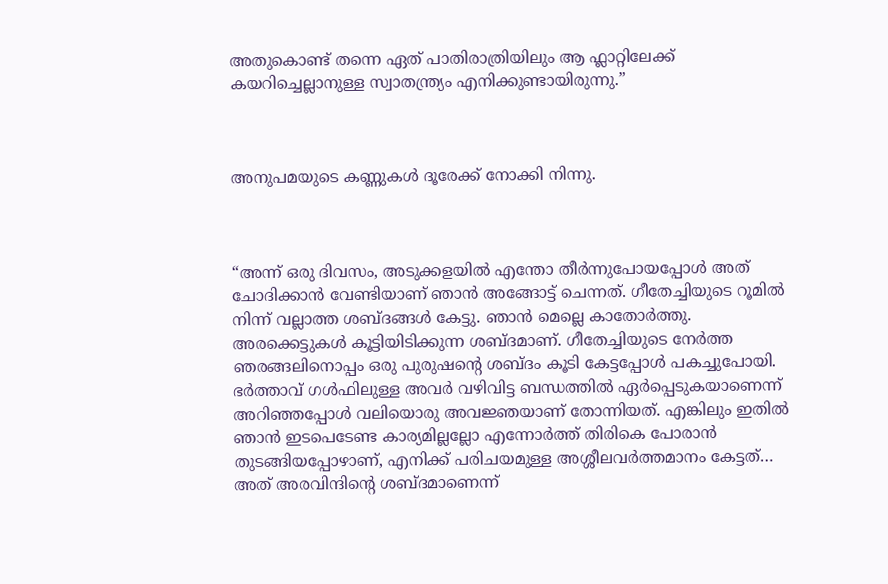അതുകൊണ്ട് തന്നെ ഏത് പാതിരാത്രിയിലും ആ ഫ്ലാറ്റിലേക്ക് കയറിച്ചെല്ലാനുള്ള സ്വാതന്ത്ര്യം എനിക്കുണ്ടായിരുന്നു.”



അനുപമയുടെ കണ്ണുകൾ ദൂരേക്ക് നോക്കി നിന്നു.



“അന്ന് ഒരു ദിവസം, അടുക്കളയിൽ എന്തോ തീർന്നുപോയപ്പോൾ അത് ചോദിക്കാൻ വേണ്ടിയാണ് ഞാൻ അങ്ങോട്ട് ചെന്നത്. ഗീതേച്ചിയുടെ റൂമിൽ നിന്ന് വല്ലാത്ത ശബ്ദങ്ങൾ കേട്ടു. ഞാൻ മെല്ലെ കാതോർത്തു. അരക്കെട്ടുകൾ കൂട്ടിയിടിക്കുന്ന ശബ്ദമാണ്. ഗീതേച്ചിയുടെ നേർത്ത ഞരങ്ങലിനൊപ്പം ഒരു പുരുഷന്റെ ശബ്ദം കൂടി കേട്ടപ്പോൾ പകച്ചുപോയി. ഭർത്താവ് ഗൾഫിലുള്ള അവർ വഴിവിട്ട ബന്ധത്തിൽ ഏർപ്പെടുകയാണെന്ന് അറിഞ്ഞപ്പോൾ വലിയൊരു അവജ്ഞയാണ് തോന്നിയത്. എങ്കിലും ഇതിൽ ഞാൻ ഇടപെടേണ്ട കാര്യമില്ലല്ലോ എന്നോർത്ത് തിരികെ പോരാൻ തുടങ്ങിയപ്പോഴാണ്, എനിക്ക് പരിചയമുള്ള അശ്ശീലവർത്തമാനം കേട്ടത്… അത് അരവിന്ദിന്റെ ശബ്ദമാണെന്ന്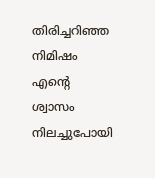തിരിച്ചറിഞ്ഞ നിമിഷം എന്റെ ശ്വാസം നിലച്ചുപോയി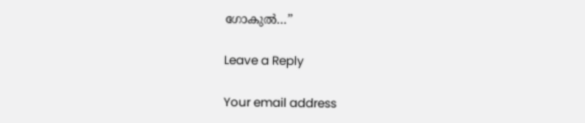ഗോകുൽ…”

Leave a Reply

Your email address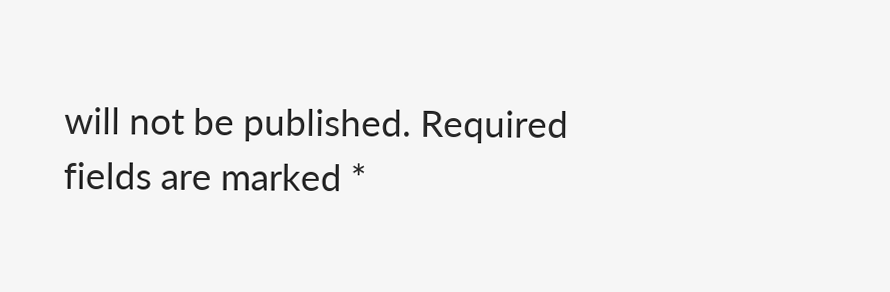will not be published. Required fields are marked *